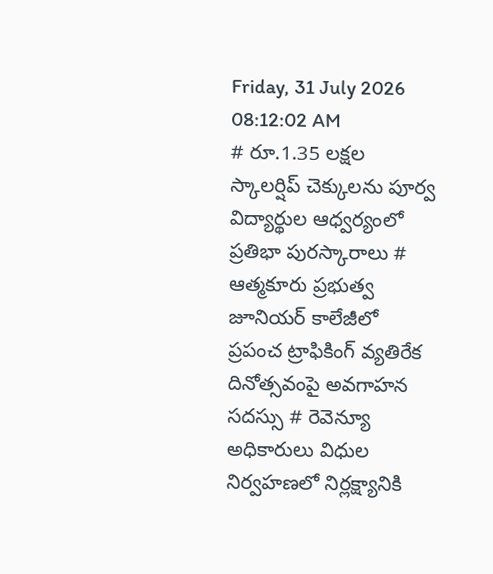Friday, 31 July 2026 08:12:02 AM
# రూ.1.35 లక్షల స్కాలర్షిప్ చెక్కులను పూర్వ విద్యార్థుల ఆధ్వర్యంలో ప్రతిభా పురస్కారాలు # ఆత్మకూరు ప్రభుత్వ జూనియర్ కాలేజీలో ప్రపంచ ట్రాఫికింగ్ వ్యతిరేక దినోత్సవంపై అవగాహన సదస్సు # రెవెన్యూ అధికారులు విధుల నిర్వహణలో నిర్లక్ష్యానికి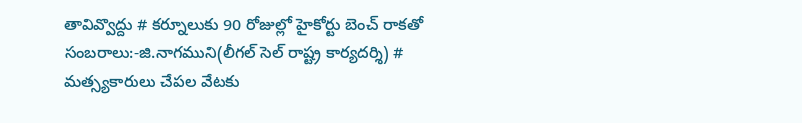తావివ్వొద్దు # కర్నూలుకు 90 రోజుల్లో హైకోర్టు బెంచ్ రాకతో సంబరాలు:-జి.నాగముని(లీగల్ సెల్ రాష్ట్ర కార్యదర్శి) # మత్స్యకారులు చేపల వేటకు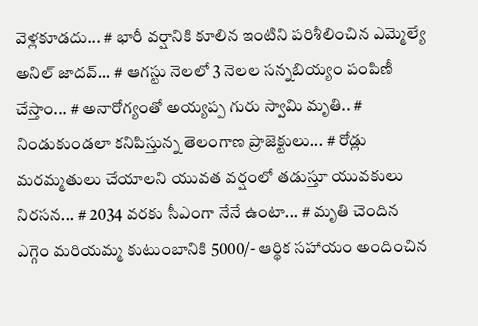వెళ్లకూడదు... # భారీ వర్షానికి కూలిన ఇంటిని పరిశీలించిన ఎమ్మెల్యే అనిల్ జాదవ్... # ఆగస్టు నెలలో 3 నెలల సన్నబియ్యం పంపిణీ చేస్తాం... # అనారోగ్యంతో అయ్యప్ప గురు స్వామి మృతి.. # నిండుకుండలా కనిపిస్తున్న తెలంగాణ ప్రాజెక్టులు... # రోడ్లు మరమ్మతులు చేయాలని యువత వర్షంలో తడుస్తూ యువకులు నిరసన... # 2034 వరకు సీఎంగా నేనే ఉంటా... # మృతి చెందిన ఎగ్గెం మరియమ్మ కుటుంబానికి 5000/- ఆర్థిక సహాయం అందించిన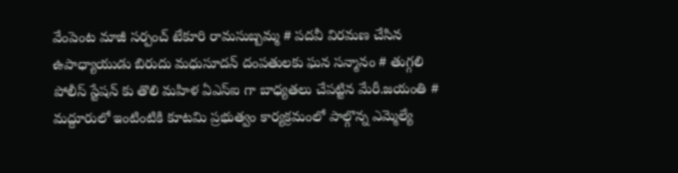వేంపెంట మాజీ సర్పంచ్ టేకూరి రామసుబ్బమ్మ # పదవీ విరమణ చేసిన ఉపాధ్యాయుడు బిరుదు మధుసూదన్ దంపతులకు ఘన సన్మానం # తుగ్గలి పోలీస్ స్టేషన్ కు తొలి మహిళ ఏఎస్ఐ గా బాధ్యతలు చేపట్టిన మేరీ.జయంతి # మద్దూరులో ఇంటింటికి కూటమి ప్రభుత్వం కార్యక్రమంలో పాల్గొన్న ఎమ్మెల్యే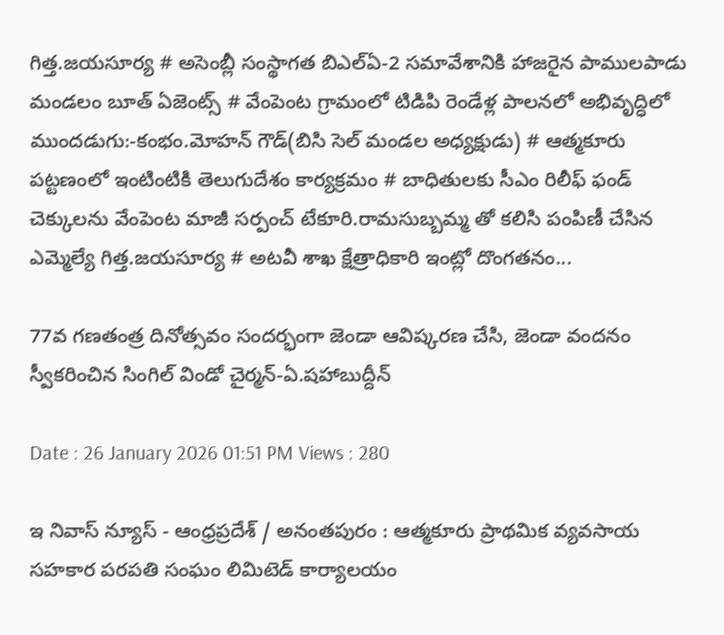గిత్త.జయసూర్య # అసెంబ్లీ సంస్థాగత బిఎల్ఏ-2 సమావేశానికి హాజరైన పాములపాడు మండలం బూత్ ఏజెంట్స్ # వేంపెంట గ్రామంలో టిడిపి రెండేళ్ల పాలనలో అభివృద్ధిలో ముందడుగు:-కంభం.మోహన్ గౌడ్(బిసి సెల్ మండల అధ్యక్షుడు) # ఆత్మకూరు పట్టణంలో ఇంటింటికి తెలుగుదేశం కార్యక్రమం # బాధితులకు సీఎం రిలీఫ్ ఫండ్ చెక్కులను వేంపెంట మాజీ సర్పంచ్ టేకూరి.రామసుబ్బమ్మ తో కలిసి పంపిణీ చేసిన ఎమ్మెల్యే గిత్త.జయసూర్య # అటవీ శాఖ క్షేత్రాధికారి ఇంట్లో దొంగతనం...

77వ గణతంత్ర దినోత్సవం సందర్భంగా జెండా ఆవిష్కరణ చేసి, జెండా వందనం స్వీకరించిన సింగిల్ విండో చైర్మన్-ఏ.షహాబుద్దీన్

Date : 26 January 2026 01:51 PM Views : 280

ఇ నివాస్ న్యూస్ - ఆంధ్రప్రదేశ్ / అనంతపురం : ఆత్మకూరు ప్రాథమిక వ్యవసాయ సహకార పరపతి సంఘం లిమిటెడ్ కార్యాలయం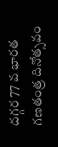దగ్గర 77 వ భారత గణతంత్ర దినోత్సవం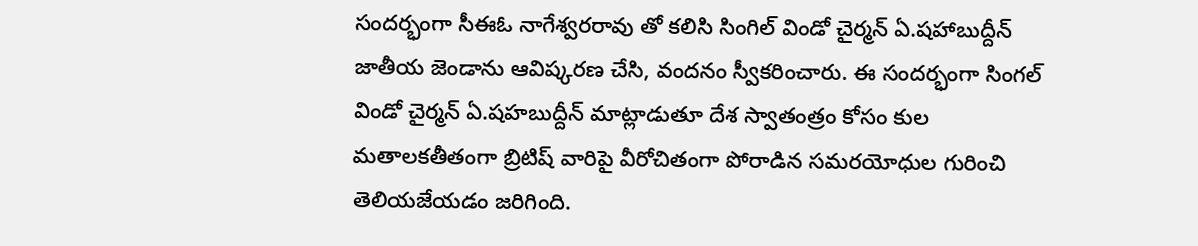సందర్భంగా సీఈఓ నాగేశ్వరరావు తో కలిసి సింగిల్ విండో చైర్మన్ ఏ.షహాబుద్దీన్ జాతీయ జెండాను ఆవిష్కరణ చేసి, వందనం స్వీకరించారు. ఈ సందర్భంగా సింగల్ విండో చైర్మన్ ఏ.షహబుద్దీన్ మాట్లాడుతూ దేశ స్వాతంత్రం కోసం కుల మతాలకతీతంగా బ్రిటిష్ వారిపై వీరోచితంగా పోరాడిన సమరయోధుల గురించి తెలియజేయడం జరిగింది.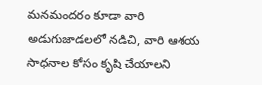మనమందరం కూడా వారి అడుగుజాడలలో నడిచి, వారి ఆశయ సాధనాల కోసం కృషి చేయాలని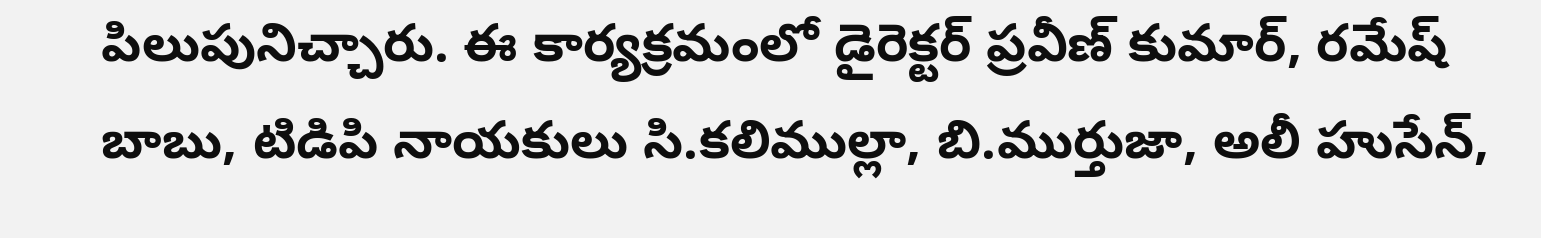పిలుపునిచ్చారు. ఈ కార్యక్రమంలో డైరెక్టర్ ప్రవీణ్ కుమార్, రమేష్ బాబు, టిడిపి నాయకులు సి.కలిముల్లా, బి.ముర్తుజా, అలీ హుసేన్,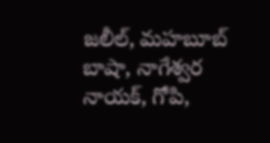జలీల్, మహబూబ్ బాషా, నాగేశ్వర నాయక్, గోపి,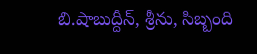బి.షాబుద్దీన్, శ్రీను, సిబ్బంది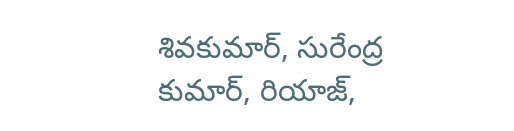శివకుమార్, సురేంద్ర కుమార్, రియాజ్,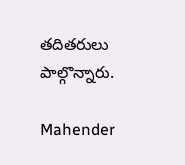తదితరులు పాల్గొన్నారు.

Mahender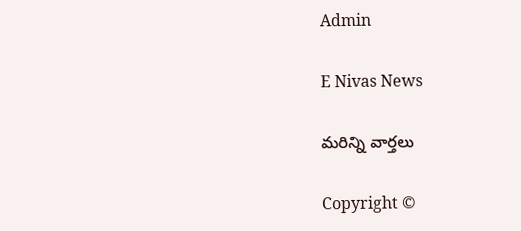Admin

E Nivas News

మరిన్ని వార్తలు

Copyright ©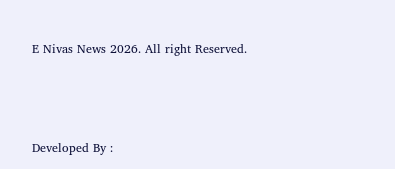E Nivas News 2026. All right Reserved.



Developed By :